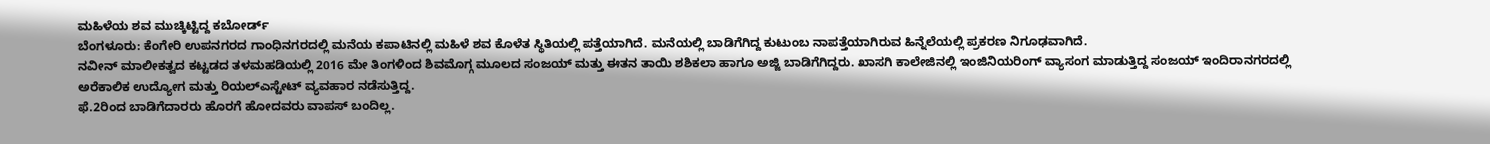ಮಹಿಳೆಯ ಶವ ಮುಚ್ಕಿಟ್ಟಿದ್ದ ಕಬೋರ್ಡ್
ಬೆಂಗಳೂರು: ಕೆಂಗೇರಿ ಉಪನಗರದ ಗಾಂಧಿನಗರದಲ್ಲಿ ಮನೆಯ ಕಪಾಟಿನಲ್ಲಿ ಮಹಿಳೆ ಶವ ಕೊಳೆತ ಸ್ಥಿತಿಯಲ್ಲಿ ಪತ್ತೆಯಾಗಿದೆ. ಮನೆಯಲ್ಲಿ ಬಾಡಿಗೆಗಿದ್ದ ಕುಟುಂಬ ನಾಪತ್ತೆಯಾಗಿರುವ ಹಿನ್ನೆಲೆಯಲ್ಲಿ ಪ್ರಕರಣ ನಿಗೂಢವಾಗಿದೆ.
ನವೀನ್ ಮಾಲೀಕತ್ವದ ಕಟ್ಟಡದ ತಳಮಹಡಿಯಲ್ಲಿ 2016 ಮೇ ತಿಂಗಳಿಂದ ಶಿವಮೊಗ್ಗ ಮೂಲದ ಸಂಜಯ್ ಮತ್ತು ಈತನ ತಾಯಿ ಶಶಿಕಲಾ ಹಾಗೂ ಅಜ್ಜಿ ಬಾಡಿಗೆಗಿದ್ದರು. ಖಾಸಗಿ ಕಾಲೇಜಿನಲ್ಲಿ ಇಂಜಿನಿಯರಿಂಗ್ ವ್ಯಾಸಂಗ ಮಾಡುತ್ತಿದ್ದ ಸಂಜಯ್ ಇಂದಿರಾನಗರದಲ್ಲಿ ಅರೆಕಾಲಿಕ ಉದ್ಯೋಗ ಮತ್ತು ರಿಯಲ್ಎಸ್ಟೇಟ್ ವ್ಯವಹಾರ ನಡೆಸುತ್ತಿದ್ದ.
ಫೆ.2ರಿಂದ ಬಾಡಿಗೆದಾರರು ಹೊರಗೆ ಹೋದವರು ವಾಪಸ್ ಬಂದಿಲ್ಲ.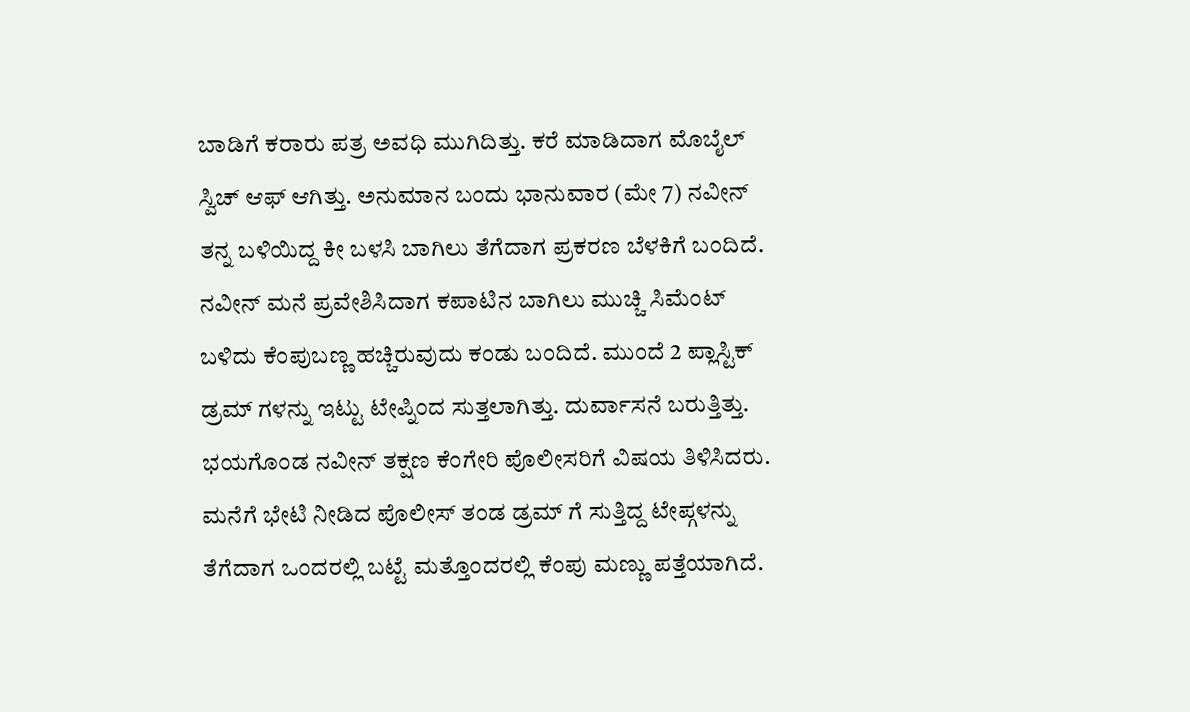ಬಾಡಿಗೆ ಕರಾರು ಪತ್ರ ಅವಧಿ ಮುಗಿದಿತ್ತು. ಕರೆ ಮಾಡಿದಾಗ ಮೊಬೈಲ್ ಸ್ವಿಚ್ ಆಫ್ ಆಗಿತ್ತು. ಅನುಮಾನ ಬಂದು ಭಾನುವಾರ (ಮೇ 7) ನವೀನ್ ತನ್ನ ಬಳಿಯಿದ್ದ ಕೀ ಬಳಸಿ ಬಾಗಿಲು ತೆಗೆದಾಗ ಪ್ರಕರಣ ಬೆಳಕಿಗೆ ಬಂದಿದೆ.
ನವೀನ್ ಮನೆ ಪ್ರವೇಶಿಸಿದಾಗ ಕಪಾಟಿನ ಬಾಗಿಲು ಮುಚ್ಚಿ ಸಿಮೆಂಟ್ ಬಳಿದು ಕೆಂಪುಬಣ್ಣ ಹಚ್ಚಿರುವುದು ಕಂಡು ಬಂದಿದೆ. ಮುಂದೆ 2 ಪ್ಲಾಸ್ಟಿಕ್ ಡ್ರಮ್ ಗಳನ್ನು ಇಟ್ಟು ಟೇಪ್ನಿಂದ ಸುತ್ತಲಾಗಿತ್ತು. ದುರ್ವಾಸನೆ ಬರುತ್ತಿತ್ತು. ಭಯಗೊಂಡ ನವೀನ್ ತಕ್ಷಣ ಕೆಂಗೇರಿ ಪೊಲೀಸರಿಗೆ ವಿಷಯ ತಿಳಿಸಿದರು.
ಮನೆಗೆ ಭೇಟಿ ನೀಡಿದ ಪೊಲೀಸ್ ತಂಡ ಡ್ರಮ್ ಗೆ ಸುತ್ತಿದ್ದ ಟೇಪ್ಗಳನ್ನು ತೆಗೆದಾಗ ಒಂದರಲ್ಲಿ ಬಟ್ಟೆ ಮತ್ತೊಂದರಲ್ಲಿ ಕೆಂಪು ಮಣ್ಣು ಪತ್ತೆಯಾಗಿದೆ.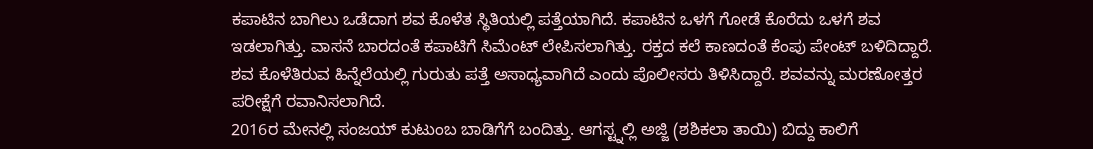ಕಪಾಟಿನ ಬಾಗಿಲು ಒಡೆದಾಗ ಶವ ಕೊಳೆತ ಸ್ಥಿತಿಯಲ್ಲಿ ಪತ್ತೆಯಾಗಿದೆ. ಕಪಾಟಿನ ಒಳಗೆ ಗೋಡೆ ಕೊರೆದು ಒಳಗೆ ಶವ ಇಡಲಾಗಿತ್ತು. ವಾಸನೆ ಬಾರದಂತೆ ಕಪಾಟಿಗೆ ಸಿಮೆಂಟ್ ಲೇಪಿಸಲಾಗಿತ್ತು. ರಕ್ತದ ಕಲೆ ಕಾಣದಂತೆ ಕೆಂಪು ಪೇಂಟ್ ಬಳಿದಿದ್ದಾರೆ. ಶವ ಕೊಳೆತಿರುವ ಹಿನ್ನೆಲೆಯಲ್ಲಿ ಗುರುತು ಪತ್ತೆ ಅಸಾಧ್ಯವಾಗಿದೆ ಎಂದು ಪೊಲೀಸರು ತಿಳಿಸಿದ್ದಾರೆ. ಶವವನ್ನು ಮರಣೋತ್ತರ ಪರೀಕ್ಷೆಗೆ ರವಾನಿಸಲಾಗಿದೆ.
2016ರ ಮೇನಲ್ಲಿ ಸಂಜಯ್ ಕುಟುಂಬ ಬಾಡಿಗೆಗೆ ಬಂದಿತ್ತು. ಆಗಸ್ಟ್ನಲ್ಲಿ ಅಜ್ಜಿ (ಶಶಿಕಲಾ ತಾಯಿ) ಬಿದ್ದು ಕಾಲಿಗೆ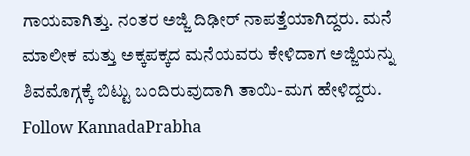ಗಾಯವಾಗಿತ್ತು. ನಂತರ ಅಜ್ಜಿ ದಿಢೀರ್ ನಾಪತ್ತೆಯಾಗಿದ್ದರು. ಮನೆ ಮಾಲೀಕ ಮತ್ತು ಅಕ್ಕಪಕ್ಕದ ಮನೆಯವರು ಕೇಳಿದಾಗ ಅಜ್ಜಿಯನ್ನು ಶಿವಮೊಗ್ಗಕ್ಕೆ ಬಿಟ್ಟು ಬಂದಿರುವುದಾಗಿ ತಾಯಿ-ಮಗ ಹೇಳಿದ್ದರು.
Follow KannadaPrabha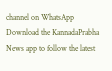channel on WhatsApp
Download the KannadaPrabha News app to follow the latest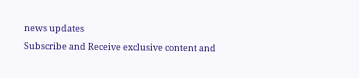news updates
Subscribe and Receive exclusive content and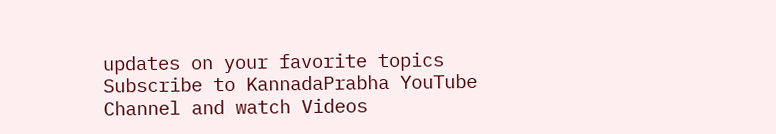updates on your favorite topics
Subscribe to KannadaPrabha YouTube Channel and watch Videos